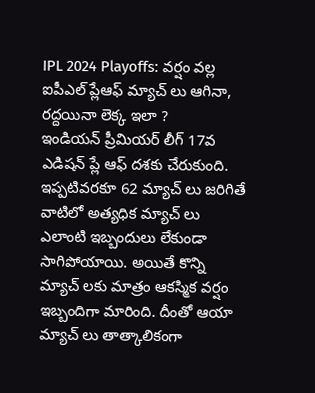IPL 2024 Playoffs: వర్షం వల్ల ఐపీఎల్ ప్లేఆఫ్ మ్యాచ్ లు ఆగినా, రద్దయినా లెక్క ఇలా ?
ఇండియన్ ప్రీమియర్ లీగ్ 17వ ఎడిషన్ ప్లే ఆఫ్ దశకు చేరుకుంది. ఇప్పటివరకూ 62 మ్యాచ్ లు జరిగితే వాటిలో అత్యధిక మ్యాచ్ లు ఎలాంటి ఇబ్బందులు లేకుండా సాగిపోయాయి. అయితే కొన్ని మ్యాచ్ లకు మాత్రం ఆకస్మిక వర్షం ఇబ్బందిగా మారింది. దీంతో ఆయా మ్యాచ్ లు తాత్కాలికంగా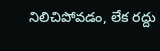నిలిచిపోవడం, లేక రద్దు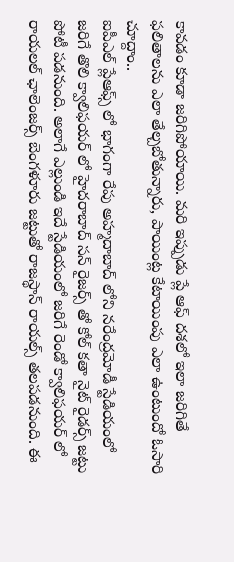కావడం కూడా జరిగిపోయాయి. మరి ఇప్పుడు ప్లే ఆఫ్ దశలో ఇలా జరిగితే ఫలితాలను ఎలా తేల్చబోతున్నారు, పాయింట్ల కేటాయింపు ఎలా ఉంటుందో ఓసారి చూద్దాం..
ఐపీఎల్ ప్లేఆఫ్స్ లో భాగంగా రేపు అహ్మదాబాద్ లోని నరేంద్రమోడీ స్టేడియంలో జరిగే తొలి క్వాలిఫయర్ లో హైదరాబాద్ సన్ రైజర్స్ తో కోల్ కతా నైట్ రైడర్స్ జట్టు పోటీ పడనుంది. అలాగే ఎల్లుండి ఇదే స్టేడియంలో జరిగే రెండో క్వాలిఫయర్ లో రాయలల్ ఛాలెంజర్స్ బెంగళూరు జట్టుతో రాజస్థాన్ రాయల్స్ తలపడనుంది. ఈ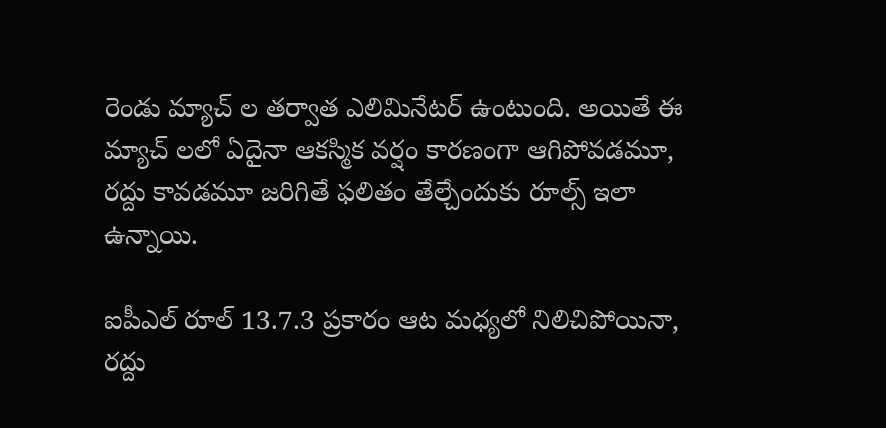రెండు మ్యాచ్ ల తర్వాత ఎలిమినేటర్ ఉంటుంది. అయితే ఈ మ్యాచ్ లలో ఏదైనా ఆకస్మిక వర్షం కారణంగా ఆగిపోవడమూ, రద్దు కావడమూ జరిగితే ఫలితం తేల్చేందుకు రూల్స్ ఇలా ఉన్నాయి.

ఐపీఎల్ రూల్ 13.7.3 ప్రకారం ఆట మధ్యలో నిలిచిపోయినా, రద్దు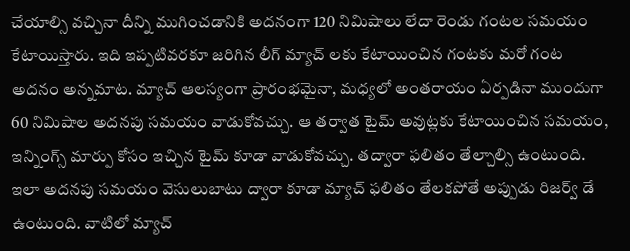చేయాల్సి వచ్చినా దీన్ని ముగించడానికి అదనంగా 120 నిమిషాలు లేదా రెండు గంటల సమయం కేటాయిస్తారు. ఇది ఇప్పటివరకూ జరిగిన లీగ్ మ్యాచ్ లకు కేటాయించిన గంటకు మరో గంట అదనం అన్నమాట. మ్యాచ్ ఆలస్యంగా ప్రారంభమైనా, మధ్యలో అంతరాయం ఏర్పడినా ముందుగా 60 నిమిషాల అదనపు సమయం వాడుకోవచ్చు. ఆ తర్వాత టైమ్ అవుట్లకు కేటాయించిన సమయం, ఇన్నింగ్స్ మార్పు కోసం ఇచ్చిన టైమ్ కూడా వాడుకోవచ్చు. తద్వారా ఫలితం తేల్చాల్సి ఉంటుంది.
ఇలా అదనపు సమయం వెసులుబాటు ద్వారా కూడా మ్యాచ్ ఫలితం తేలకపోతే అప్పుడు రిజర్వ్ డే ఉంటుంది. వాటిలో మ్యాచ్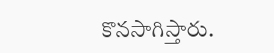కొనసాగిస్తారు.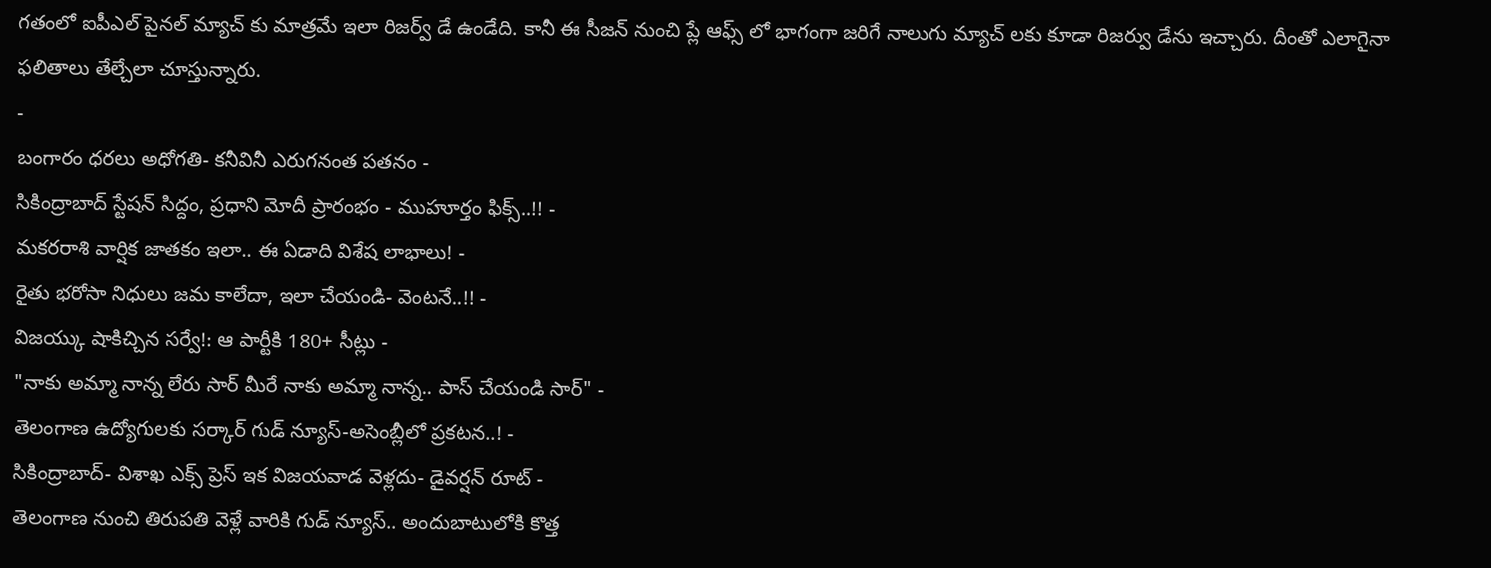గతంలో ఐపీఎల్ పైనల్ మ్యాచ్ కు మాత్రమే ఇలా రిజర్వ్ డే ఉండేది. కానీ ఈ సీజన్ నుంచి ప్లే ఆఫ్స్ లో భాగంగా జరిగే నాలుగు మ్యాచ్ లకు కూడా రిజర్వు డేను ఇచ్చారు. దీంతో ఎలాగైనా ఫలితాలు తేల్చేలా చూస్తున్నారు.
-
బంగారం ధరలు అధోగతి- కనీవినీ ఎరుగనంత పతనం -
సికింద్రాబాద్ స్టేషన్ సిద్దం, ప్రధాని మోదీ ప్రారంభం - ముహూర్తం ఫిక్స్..!! -
మకరరాశి వార్షిక జాతకం ఇలా.. ఈ ఏడాది విశేష లాభాలు! -
రైతు భరోసా నిధులు జమ కాలేదా, ఇలా చేయండి- వెంటనే..!! -
విజయ్కు షాకిచ్చిన సర్వే!: ఆ పార్టీకి 180+ సీట్లు -
"నాకు అమ్మా నాన్న లేరు సార్ మీరే నాకు అమ్మా నాన్న.. పాస్ చేయండి సార్" -
తెలంగాణ ఉద్యోగులకు సర్కార్ గుడ్ న్యూస్-అసెంబ్లీలో ప్రకటన..! -
సికింద్రాబాద్- విశాఖ ఎక్స్ ప్రెస్ ఇక విజయవాడ వెళ్లదు- డైవర్షన్ రూట్ -
తెలంగాణ నుంచి తిరుపతి వెళ్లే వారికి గుడ్ న్యూస్.. అందుబాటులోకి కొత్త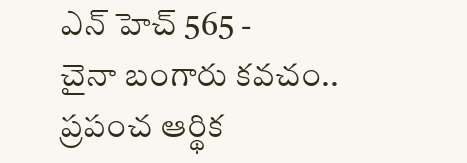ఎన్ హెచ్ 565 -
చైనా బంగారు కవచం.. ప్రపంచ ఆర్థిక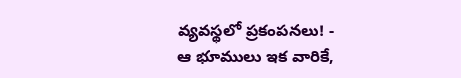వ్యవస్థలో ప్రకంపనలు! -
ఆ భూములు ఇక వారికే,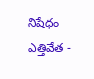నిషేధం ఎత్తివేత -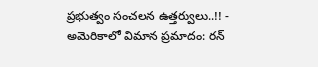ప్రభుత్వం సంచలన ఉత్తర్వులు..!! -
అమెరికాలో విమాన ప్రమాదం: రన్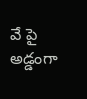వే పై అడ్డంగా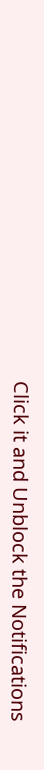Click it and Unblock the Notifications